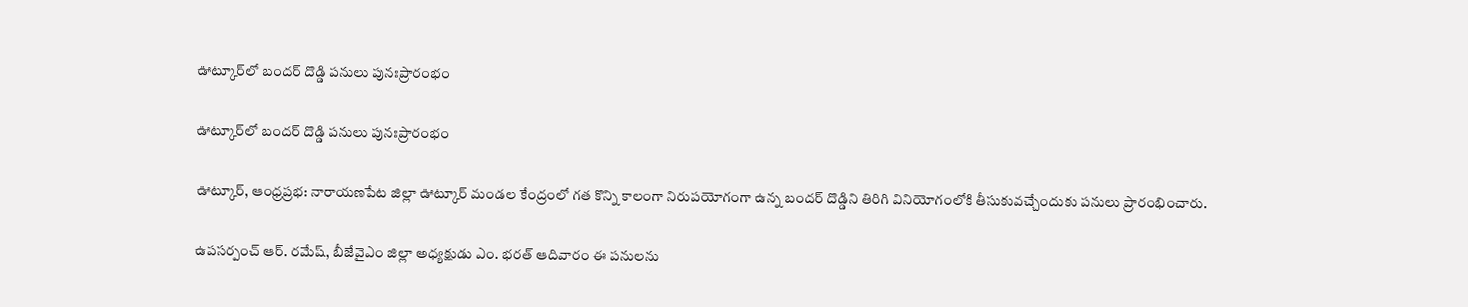ఊట్కూర్‌లో బందర్ దొడ్డి పనులు పునఃప్రారంభం

ఊట్కూర్‌లో బందర్ దొడ్డి పనులు పునఃప్రారంభం

ఊట్కూర్, ఆంధ్రప్రభ: నారాయణపేట జిల్లా ఊట్కూర్ మండల కేంద్రంలో గత కొన్ని కాలంగా నిరుపయోగంగా ఉన్న బందర్ దొడ్డిని తిరిగి వినియోగంలోకి తీసుకువచ్చేందుకు పనులు ప్రారంభించారు.

ఉపసర్పంచ్ ఆర్. రమేష్, బీజేవైఎం జిల్లా అధ్యక్షుడు ఎం. భరత్ ఆదివారం ఈ పనులను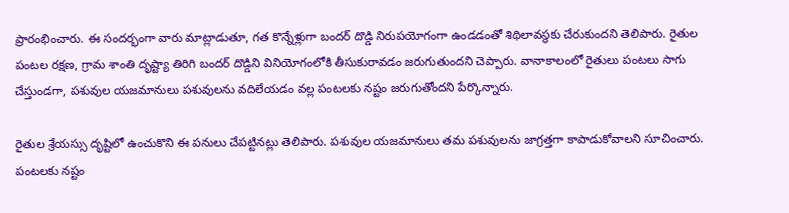ప్రారంభించారు. ఈ సందర్భంగా వారు మాట్లాడుతూ, గత కొన్నేళ్లుగా బందర్ దొడ్డి నిరుపయోగంగా ఉండడంతో శిథిలావస్థకు చేరుకుందని తెలిపారు. రైతుల పంటల రక్షణ, గ్రామ శాంతి దృష్ట్యా తిరిగి బందర్ దొడ్డిని వినియోగంలోకి తీసుకురావడం జరుగుతుందని చెప్పారు. వానాకాలంలో రైతులు పంటలు సాగు చేస్తుండగా, పశువుల యజమానులు పశువులను వదిలేయడం వల్ల పంటలకు నష్టం జరుగుతోందని పేర్కొన్నారు.

రైతుల శ్రేయస్సు దృష్టిలో ఉంచుకొని ఈ పనులు చేపట్టినట్లు తెలిపారు. పశువుల యజమానులు తమ పశువులను జాగ్రత్తగా కాపాడుకోవాలని సూచించారు. పంటలకు నష్టం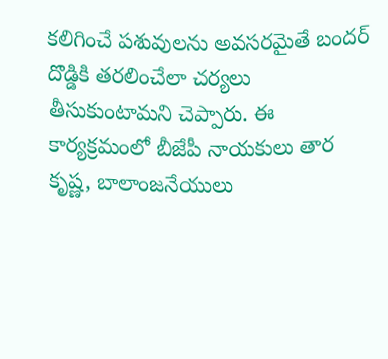కలిగించే పశువులను అవసరమైతే బందర్ దొడ్డికి తరలించేలా చర్యలు తీసుకుంటామని చెప్పారు. ఈ కార్యక్రమంలో బీజేపీ నాయకులు తార కృష్ణ, బాలాంజనేయులు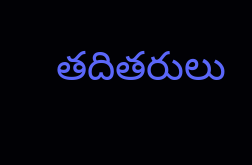తదితరులు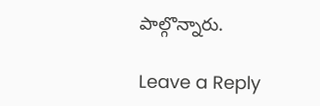పాల్గొన్నారు.

Leave a Reply